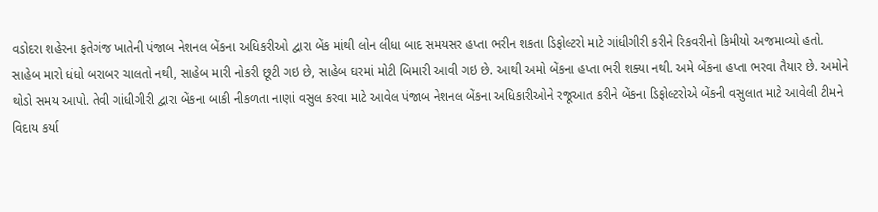વડોદરા શહેરના ફતેગંજ ખાતેની પંજાબ નેશનલ બેંકના અધિકરીઓ દ્વારા બેંક માંથી લોન લીધા બાદ સમયસર હપ્તા ભરીન શકતા ડિફોલ્ટરો માટે ગાંધીગીરી કરીને રિકવરીનો કિમીયો અજમાવ્યો હતો.
સાહેબ મારો ધંધો બરાબર ચાલતો નથી, સાહેબ મારી નોકરી છૂટી ગઇ છે, સાહેબ ઘરમાં મોટી બિમારી આવી ગઇ છે. આથી અમો બેંકના હપ્તા ભરી શક્યા નથી. અમે બેંકના હપ્તા ભરવા તૈયાર છે. અમોને થોડો સમય આપો. તેવી ગાંધીગીરી દ્વારા બેંકના બાકી નીકળતા નાણાં વસુલ કરવા માટે આવેલ પંજાબ નેશનલ બેંકના અધિકારીઓને રજૂઆત કરીને બેંકના ડિફોલ્ટરોએ બેંકની વસુલાત માટે આવેલી ટીમને વિદાય કર્યા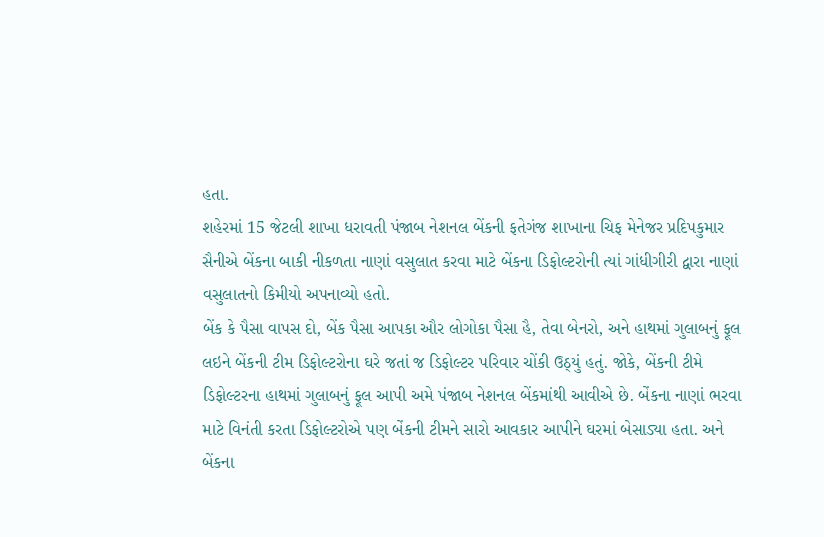હતા.
શહેરમાં 15 જેટલી શાખા ધરાવતી પંજાબ નેશનલ બેંકની ફતેગંજ શાખાના ચિફ મેનેજર પ્રદિપકુમાર સૈનીએ બેંકના બાકી નીકળતા નાણાં વસુલાત કરવા માટે બેંકના ડિફોલ્ટરોની ત્યાં ગાંધીગીરી દ્વારા નાણાં વસુલાતનો કિમીયો અપનાવ્યો હતો.
બેંક કે પૈસા વાપસ દો, બેંક પૈસા આપકા ઔર લોગોકા પૈસા હૈ, તેવા બેનરો, અને હાથમાં ગુલાબનું ફૂલ લઇને બેંકની ટીમ ડિફોલ્ટરોના ઘરે જતાં જ ડિફોલ્ટર પરિવાર ચોંકી ઉઠ્યું હતું. જોકે, બેંકની ટીમે ડિફોલ્ટરના હાથમાં ગુલાબનું ફૂલ આપી અમે પંજાબ નેશનલ બેંકમાંથી આવીએ છે. બેંકના નાણાં ભરવા માટે વિનંતી કરતા ડિફોલ્ટરોએ પણ બેંકની ટીમને સારો આવકાર આપીને ઘરમાં બેસાડ્યા હતા. અને બેંકના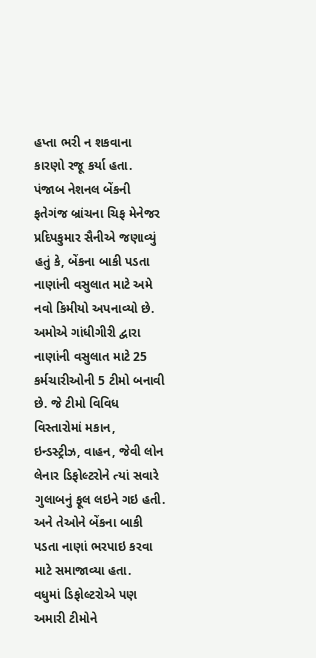હપ્તા ભરી ન શકવાના કારણો રજૂ કર્યા હતા.
પંજાબ નેશનલ બેંકની ફતેગંજ બ્રાંચના ચિફ મેનેજર પ્રદિપકુમાર સૈનીએ જણાવ્યું હતું કે, બેંકના બાકી પડતા નાણાંની વસુલાત માટે અમે નવો કિમીયો અપનાવ્યો છે. અમોએ ગાંધીગીરી દ્વારા નાણાંની વસુલાત માટે 25 કર્મચારીઓની 5 ટીમો બનાવી છે. જે ટીમો વિવિધ વિસ્તારોમાં મકાન, ઇન્ડસ્ટ્રીઝ, વાહન, જેવી લોન લેનાર ડિફોલ્ટરોને ત્યાં સવારે ગુલાબનું ફૂલ લઇને ગઇ હતી. અને તેઓને બેંકના બાકી પડતા નાણાં ભરપાઇ કરવા માટે સમાજાવ્યા હતા.
વધુમાં ડિફોલ્ટરોએ પણ અમારી ટીમોને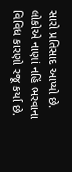સારો પ્રતિસાદ આપ્યો છે. લોકોએ નાણાં નહિં ભરવાના વિવિધ કારણો રજૂ કર્યા છે.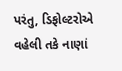પરંતુ, ડિફોલ્ટરોએ વહેલી તકે નાણાં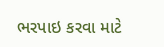ભરપાઇ કરવા માટે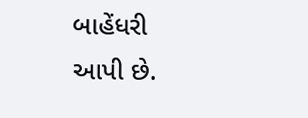બાહેંધરી આપી છે.